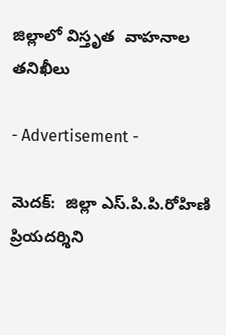జిల్లాలో విస్తృత  వాహనాల తనిఖీలు

- Advertisement -

మెదక్:  జిల్లా ఎస్.పి.పి.రోహిణి ప్రియదర్శిని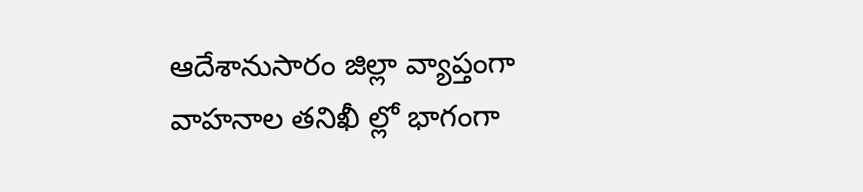ఆదేశానుసారం జిల్లా వ్యాప్తంగా వాహనాల తనిఖీ ల్లో భాగంగా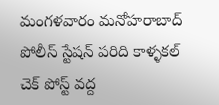మంగళవారం మనోహరాబాద్ పోలీస్ స్టేషన్ పరిది కాళ్ళకల్ చెక్ పోస్ట్ వద్ద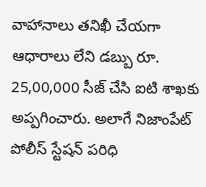వాహానాలు తనిఖీ చేయగా ఆధారాలు లేని డబ్బు రూ. 25,00,000 సీజ్ చేసి ఐటి శాఖకు అప్పగించారు. అలాగే నిజాంపేట్ పోలీస్ స్టేషన్ పరిధి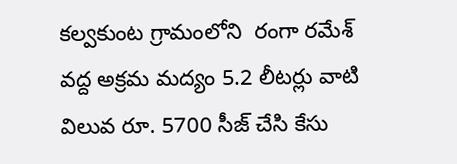కల్వకుంట గ్రామంలోని  రంగా రమేశ్ వద్ద అక్రమ మద్యం 5.2 లీటర్లు వాటి విలువ రూ. 5700 సీజ్ చేసి కేసు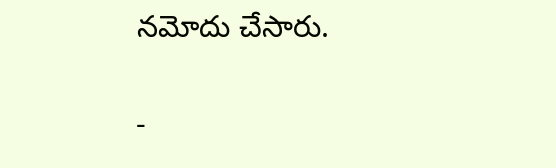నమోదు చేసారు.

-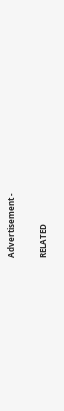Advertisement -

RELATED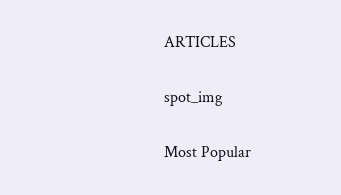ARTICLES

spot_img

Most Popular